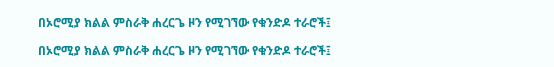በኦሮሚያ ክልል ምስራቅ ሐረርጌ ዞን የሚገኘው የቁንድዶ ተራሮች፤

በኦሮሚያ ክልል ምስራቅ ሐረርጌ ዞን የሚገኘው የቁንድዶ ተራሮች፤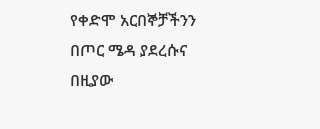የቀድሞ አርበኞቻችንን በጦር ሜዳ ያደረሱና በዚያው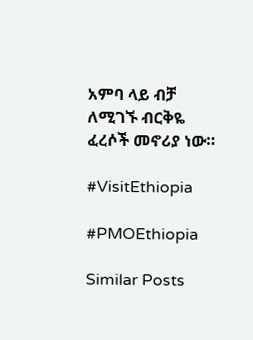አምባ ላይ ብቻ ለሚገኙ ብርቅዬ ፈረሶች መኖሪያ ነው።

#VisitEthiopia

#PMOEthiopia

Similar Posts